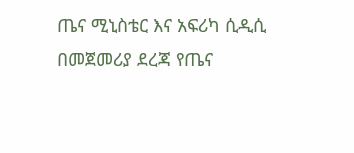ጤና ሚኒስቴር እና አፍሪካ ሲዲሲ በመጀመሪያ ደረጃ የጤና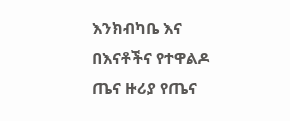እንክብካቤ እና በእናቶችና የተዋልዶ ጤና ዙሪያ የጤና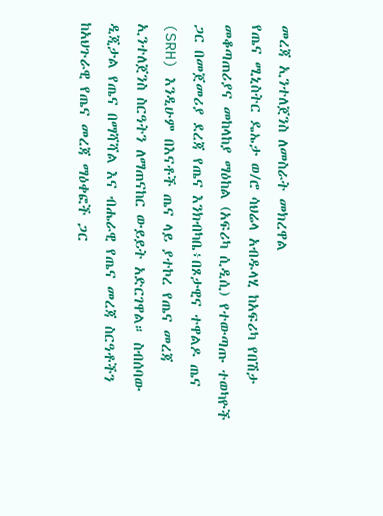መረጃ ኢንተለጀንስ ለመስራት መክረዋል
የጤና ሚኒስትር ዴኤታ ወ/ሮ ሳህሬላ አብዱላሂ ከአፍሪካ የበሽታ መቆጣጠሪያና መከላከያ ማዕከል (አፍሪካ ሲዲሲ) የተውጣጡ ተወካዮች ጋር በመጀመሪያ ደረጃ የጤና እንክብካቤ፥በጾታዊና ተዋልዶ ጤና (SRH) እንዲሁም በእናቶች ጤና ላይ ያተኮረ የጤና መረጃ ኢንተለጀንስ ስርዓትን ለማጠናከር ውይይት አድርገዋል። ስብሰባው ዲጂታል የጤና በማሻሻል እና ብሔራዊ የጤና መረጃ ስርዓቶችን ከአህጉራዊ የጤና መረጃ ማዕቀፎች ጋር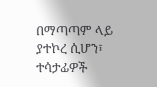በማጣጣም ላይ ያተኮረ ሲሆን፣ ተሳታፊዎች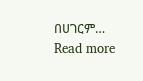በሀገርም…
Read more